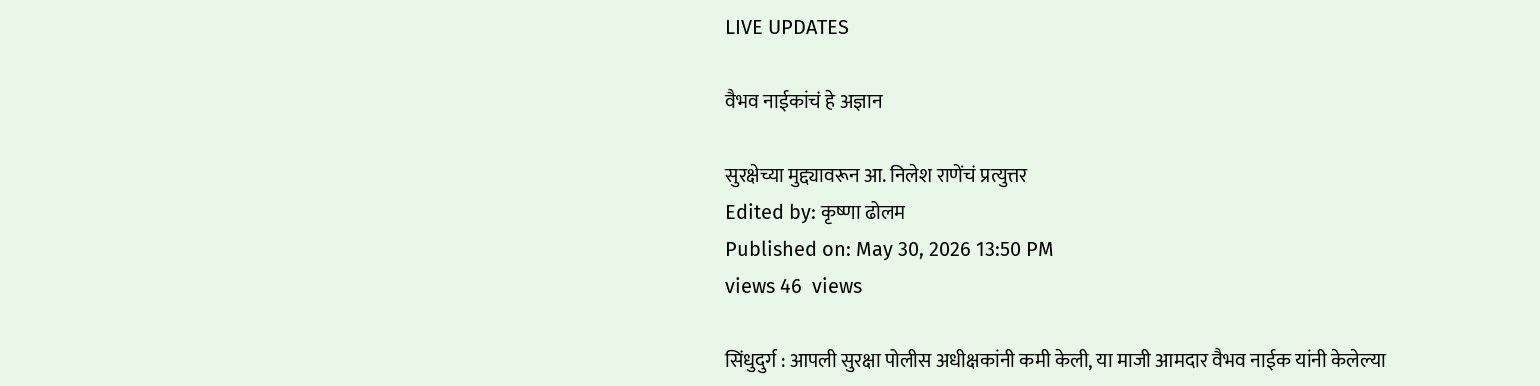LIVE UPDATES

वैभव नाईकांचं हे अज्ञान

सुरक्षेच्या मुद्द्यावरून आ. निलेश राणेंचं प्रत्युत्तर
Edited by: कृष्णा ढोलम
Published on: May 30, 2026 13:50 PM
views 46  views

सिंधुदुर्ग : आपली सुरक्षा पोलीस अधीक्षकांनी कमी केली, या माजी आमदार वैभव नाईक यांनी केलेल्या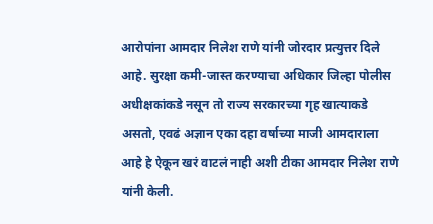आरोपांना आमदार निलेश राणे यांनी जोरदार प्रत्युत्तर दिले आहे. सुरक्षा कमी-जास्त करण्याचा अधिकार जिल्हा पोलीस अधीक्षकांकडे नसून तो राज्य सरकारच्या गृह खात्याकडे असतो, एवढं अज्ञान एका दहा वर्षाच्या माजी आमदाराला आहे हे ऐकून खरं वाटलं नाही अशी टीका आमदार निलेश राणे यांनी केली.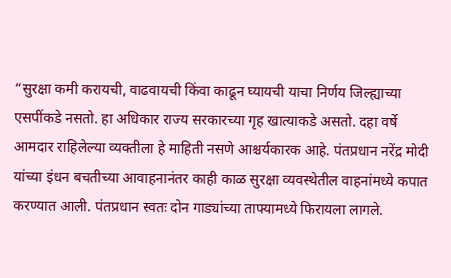“सुरक्षा कमी करायची, वाढवायची किंवा काढून घ्यायची याचा निर्णय जिल्ह्याच्या एसपींकडे नसतो. हा अधिकार राज्य सरकारच्या गृह खात्याकडे असतो. दहा वर्षे आमदार राहिलेल्या व्यक्तीला हे माहिती नसणे आश्चर्यकारक आहे. पंतप्रधान नरेंद्र मोदी यांच्या इंधन बचतीच्या आवाहनानंतर काही काळ सुरक्षा व्यवस्थेतील वाहनांमध्ये कपात करण्यात आली. पंतप्रधान स्वतः दोन गाड्यांच्या ताफ्यामध्ये फिरायला लागले.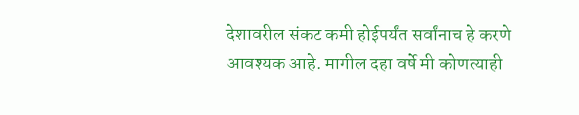देशावरील संकट कमी होईपर्यंत सर्वांनाच हे करणे आवश्यक आहे. मागील दहा वर्षे मी कोणत्याही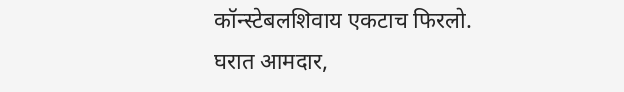कॉन्स्टेबलशिवाय एकटाच फिरलो. घरात आमदार,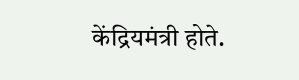केंद्रियमंत्री होते.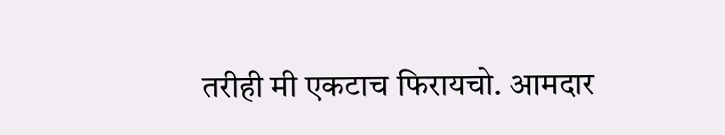तरीही मी एकटाच फिरायचो. आमदार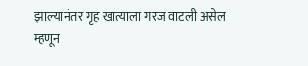झाल्यानंतर गृह खात्याला गरज वाटली असेल म्हणून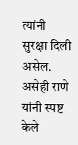त्यांनी सुरक्षा दिली असेल. असेही राणे यांनी स्पष्ट केले